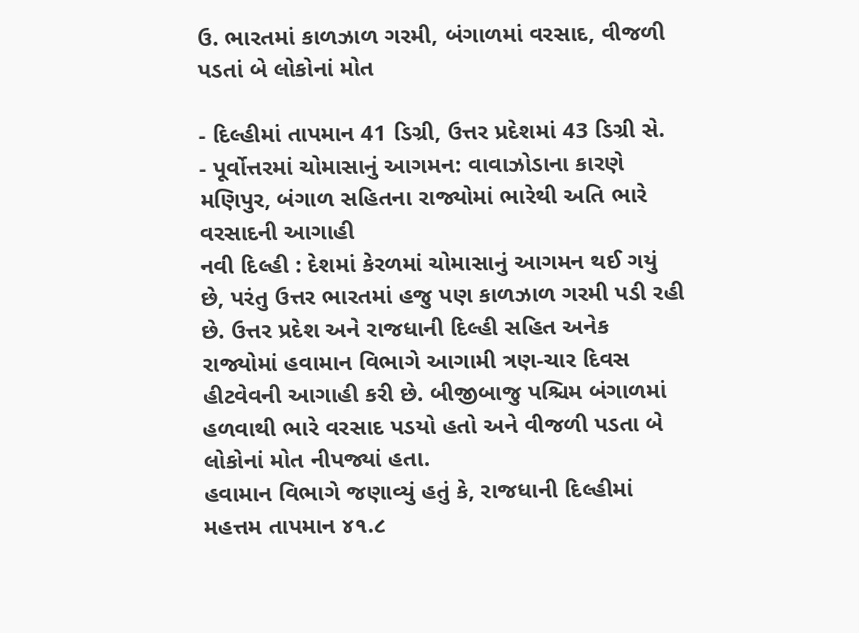ઉ. ભારતમાં કાળઝાળ ગરમી, બંગાળમાં વરસાદ, વીજળી પડતાં બે લોકોનાં મોત

- દિલ્હીમાં તાપમાન 41 ડિગ્રી, ઉત્તર પ્રદેશમાં 43 ડિગ્રી સે.
- પૂર્વોત્તરમાં ચોમાસાનું આગમન: વાવાઝોડાના કારણે મણિપુર, બંગાળ સહિતના રાજ્યોમાં ભારેથી અતિ ભારે વરસાદની આગાહી
નવી દિલ્હી : દેશમાં કેરળમાં ચોમાસાનું આગમન થઈ ગયું છે, પરંતુ ઉત્તર ભારતમાં હજુ પણ કાળઝાળ ગરમી પડી રહી છે. ઉત્તર પ્રદેશ અને રાજધાની દિલ્હી સહિત અનેક રાજ્યોમાં હવામાન વિભાગે આગામી ત્રણ-ચાર દિવસ હીટવેવની આગાહી કરી છે. બીજીબાજુ પશ્ચિમ બંગાળમાં હળવાથી ભારે વરસાદ પડયો હતો અને વીજળી પડતા બે લોકોનાં મોત નીપજ્યાં હતા.
હવામાન વિભાગે જણાવ્યું હતું કે, રાજધાની દિલ્હીમાં મહત્તમ તાપમાન ૪૧.૮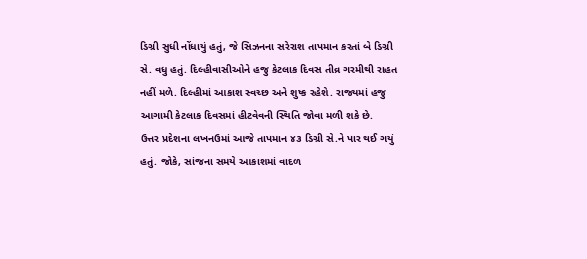ડિગ્રી સુધી નોંધાયું હતું, જે સિઝનના સરેરાશ તાપમાન કરતાં બે ડિગ્રી સે. વધુ હતું. દિલ્હીવાસીઓને હજુ કેટલાક દિવસ તીવ્ર ગરમીથી રાહત નહીં મળે. દિલ્હીમાં આકાશ સ્વચ્છ અને શુષ્ક રહેશે. રાજ્યમાં હજુ આગામી કેટલાક દિવસમાં હીટવેવની સ્થિતિ જોવા મળી શકે છે.
ઉત્તર પ્રદેશના લખનઉમાં આજે તાપમાન ૪૩ ડિગ્રી સે.ને પાર થઈ ગયું હતું. જોકે, સાંજના સમયે આકાશમાં વાદળ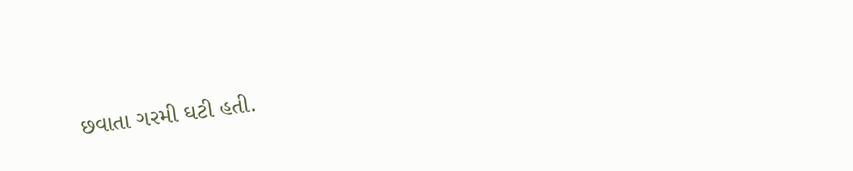છવાતા ગરમી ઘટી હતી.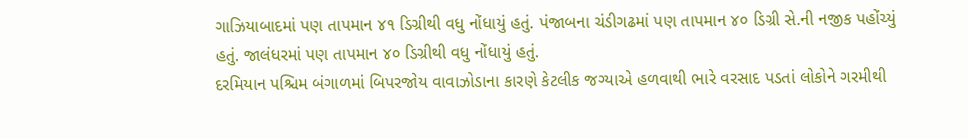ગાઝિયાબાદમાં પણ તાપમાન ૪૧ ડિગ્રીથી વધુ નોંધાયું હતું. પંજાબના ચંડીગઢમાં પણ તાપમાન ૪૦ ડિગ્રી સે.ની નજીક પહોંચ્યું હતું. જાલંધરમાં પણ તાપમાન ૪૦ ડિગ્રીથી વધુ નોંધાયું હતું.
દરમિયાન પશ્ચિમ બંગાળમાં બિપરજોય વાવાઝોડાના કારણે કેટલીક જગ્યાએ હળવાથી ભારે વરસાદ પડતાં લોકોને ગરમીથી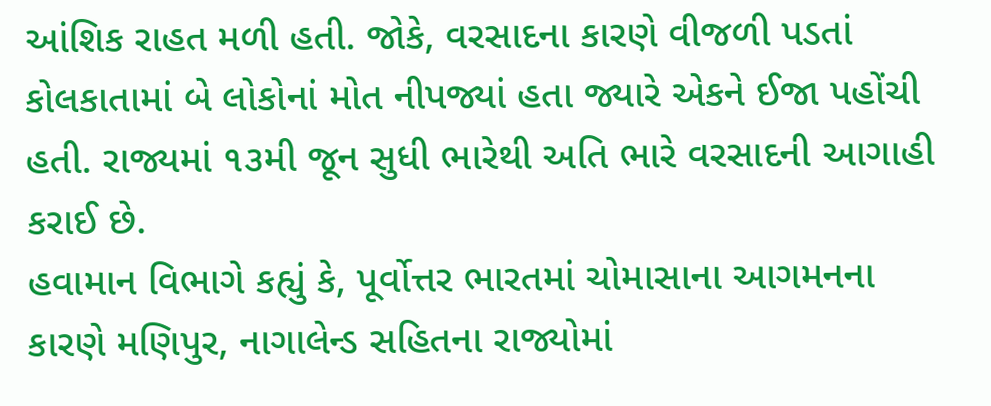આંશિક રાહત મળી હતી. જોકે, વરસાદના કારણે વીજળી પડતાં કોલકાતામાં બે લોકોનાં મોત નીપજ્યાં હતા જ્યારે એકને ઈજા પહોંચી હતી. રાજ્યમાં ૧૩મી જૂન સુધી ભારેથી અતિ ભારે વરસાદની આગાહી કરાઈ છે.
હવામાન વિભાગે કહ્યું કે, પૂર્વોત્તર ભારતમાં ચોમાસાના આગમનના કારણે મણિપુર, નાગાલેન્ડ સહિતના રાજ્યોમાં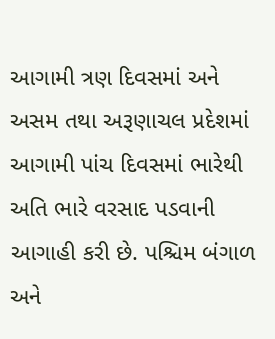આગામી ત્રણ દિવસમાં અને અસમ તથા અરૂણાચલ પ્રદેશમાં આગામી પાંચ દિવસમાં ભારેથી અતિ ભારે વરસાદ પડવાની આગાહી કરી છે. પશ્ચિમ બંગાળ અને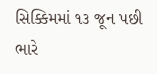સિક્કિમમાં ૧૩ જૂન પછી ભારે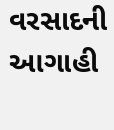વરસાદની આગાહી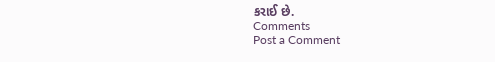કરાઈ છે.
Comments
Post a Comment